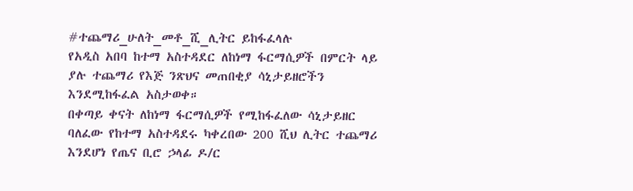#ተጨማሪ_ሁለት_መቶ_ሺ_ሊትር ይከፋፈላሉ
የአዲስ አበባ ከተማ አስተዳደር ለከነማ ፋርማሲዎች በምርት ላይ ያሉ ተጨማሪ የእጅ ንጽህና መጠበቂያ ሳኒታይዘሮችን እንደሚከፋፈል አስታወቀ።
በቀጣይ ቀናት ለከነማ ፋርማሲዎች የሚከፋፈለው ሳኒታይዘር ባለፈው የከተማ አስተዳደሩ ካቀረበው 200 ሺህ ሊትር ተጨማሪ እንደሆነ የጤና ቢሮ ኃላፊ ዶ/ር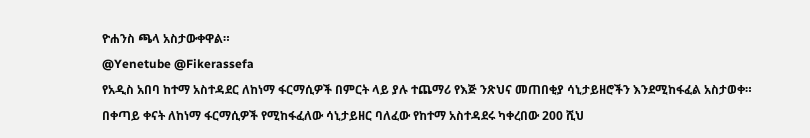ዮሐንስ ጫላ አስታውቀዋል።
@Yenetube @Fikerassefa
የአዲስ አበባ ከተማ አስተዳደር ለከነማ ፋርማሲዎች በምርት ላይ ያሉ ተጨማሪ የእጅ ንጽህና መጠበቂያ ሳኒታይዘሮችን እንደሚከፋፈል አስታወቀ።
በቀጣይ ቀናት ለከነማ ፋርማሲዎች የሚከፋፈለው ሳኒታይዘር ባለፈው የከተማ አስተዳደሩ ካቀረበው 200 ሺህ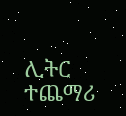ሊትር ተጨማሪ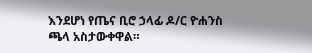እንደሆነ የጤና ቢሮ ኃላፊ ዶ/ር ዮሐንስ ጫላ አስታውቀዋል።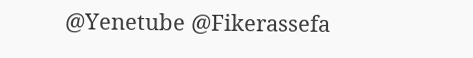@Yenetube @Fikerassefa